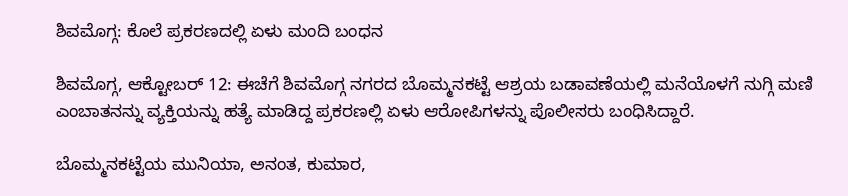ಶಿವಮೊಗ್ಗ: ಕೊಲೆ ಪ್ರಕರಣದಲ್ಲಿ ಏಳು ಮಂದಿ ಬಂಧನ

ಶಿವಮೊಗ್ಗ, ಆಕ್ಟೋಬರ್ 12: ಈಚೆಗೆ ಶಿವಮೊಗ್ಗ ನಗರದ ಬೊಮ್ಮನಕಟ್ಟೆ ಆಶ್ರಯ ಬಡಾವಣೆಯಲ್ಲಿ ಮನೆಯೊಳಗೆ ನುಗ್ಗಿ ಮಣಿ ಎಂಬಾತನನ್ನು ವ್ಯಕ್ತಿಯನ್ನು ಹತ್ಯೆ ಮಾಡಿದ್ದ ಪ್ರಕರಣಲ್ಲಿ ಏಳು ಆರೋಪಿಗಳನ್ನು ಪೊಲೀಸರು ಬಂಧಿಸಿದ್ದಾರೆ.

ಬೊಮ್ಮನಕಟ್ಟೆಯ ಮುನಿಯಾ, ಅನಂತ, ಕುಮಾರ,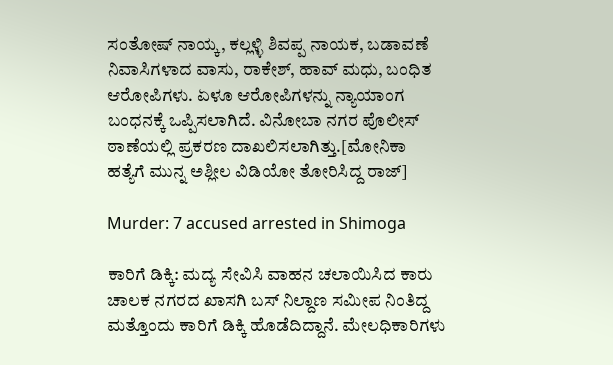ಸಂತೋಷ್ ನಾಯ್ಕ, ಕಲ್ಲಳ್ಳಿ ಶಿವಪ್ಪ ನಾಯಕ, ಬಡಾವಣೆ ನಿವಾಸಿಗಳಾದ ವಾಸು, ರಾಕೇಶ್, ಹಾವ್ ಮಧು, ಬಂಧಿತ ಆರೋಪಿಗಳು. ಏಳೂ ಆರೋಪಿಗಳನ್ನು ನ್ಯಾಯಾಂಗ ಬಂಧನಕ್ಕೆ ಒಪ್ಪಿಸಲಾಗಿದೆ. ವಿನೋಬಾ ನಗರ ಪೊಲೀಸ್ ಠಾಣೆಯಲ್ಲಿ ಪ್ರಕರಣ ದಾಖಲಿಸಲಾಗಿತ್ತು.[ಮೋನಿಕಾ ಹತ್ಯೆಗೆ ಮುನ್ನ ಅಶ್ಲೀಲ ವಿಡಿಯೋ ತೋರಿಸಿದ್ದ ರಾಜ್]

Murder: 7 accused arrested in Shimoga

ಕಾರಿಗೆ ಡಿಕ್ಕಿ: ಮದ್ಯ ಸೇವಿಸಿ ವಾಹನ ಚಲಾಯಿಸಿದ ಕಾರು ಚಾಲಕ ನಗರದ ಖಾಸಗಿ ಬಸ್ ನಿಲ್ದಾಣ ಸಮೀಪ ನಿಂತಿದ್ದ ಮತ್ತೊಂದು ಕಾರಿಗೆ ಡಿಕ್ಕಿ ಹೊಡೆದಿದ್ದಾನೆ. ಮೇಲಧಿಕಾರಿಗಳು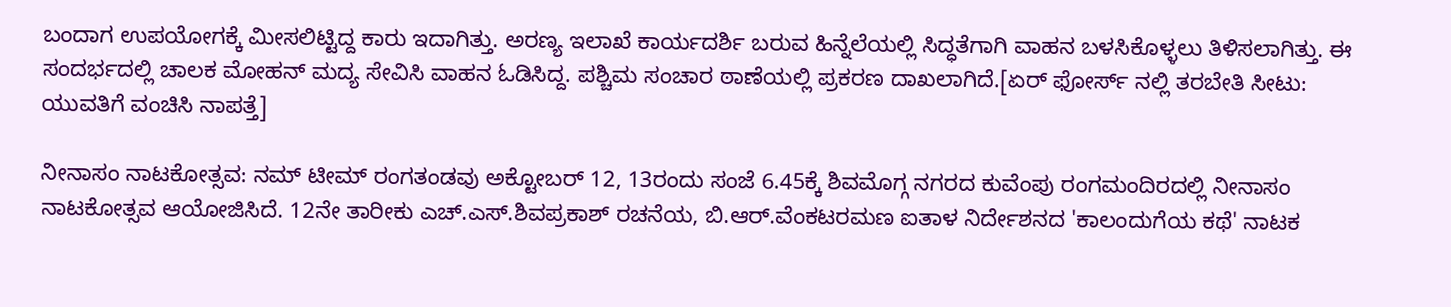ಬಂದಾಗ ಉಪಯೋಗಕ್ಕೆ ಮೀಸಲಿಟ್ಟಿದ್ದ ಕಾರು ಇದಾಗಿತ್ತು. ಅರಣ್ಯ ಇಲಾಖೆ ಕಾರ್ಯದರ್ಶಿ ಬರುವ ಹಿನ್ನೆಲೆಯಲ್ಲಿ ಸಿದ್ಧತೆಗಾಗಿ ವಾಹನ ಬಳಸಿಕೊಳ್ಳಲು ತಿಳಿಸಲಾಗಿತ್ತು. ಈ ಸಂದರ್ಭದಲ್ಲಿ ಚಾಲಕ ಮೋಹನ್ ಮದ್ಯ ಸೇವಿಸಿ ವಾಹನ ಓಡಿಸಿದ್ದ. ಪಶ್ಚಿಮ ಸಂಚಾರ ಠಾಣೆಯಲ್ಲಿ ಪ್ರಕರಣ ದಾಖಲಾಗಿದೆ.[ಏರ್ ಫೋರ್ಸ್ ನಲ್ಲಿ ತರಬೇತಿ ಸೀಟು: ಯುವತಿಗೆ ವಂಚಿಸಿ ನಾಪತ್ತೆ]

ನೀನಾಸಂ ನಾಟಕೋತ್ಸವ: ನಮ್ ಟೀಮ್ ರಂಗತಂಡವು ಅಕ್ಟೋಬರ್ 12, 13ರಂದು ಸಂಜೆ 6.45ಕ್ಕೆ ಶಿವಮೊಗ್ಗ ನಗರದ ಕುವೆಂಪು ರಂಗಮಂದಿರದಲ್ಲಿ ನೀನಾಸಂ ನಾಟಕೋತ್ಸವ ಆಯೋಜಿಸಿದೆ. 12ನೇ ತಾರೀಕು ಎಚ್.ಎಸ್.ಶಿವಪ್ರಕಾಶ್ ರಚನೆಯ, ಬಿ.ಆರ್.ವೆಂಕಟರಮಣ ಐತಾಳ ನಿರ್ದೇಶನದ 'ಕಾಲಂದುಗೆಯ ಕಥೆ' ನಾಟಕ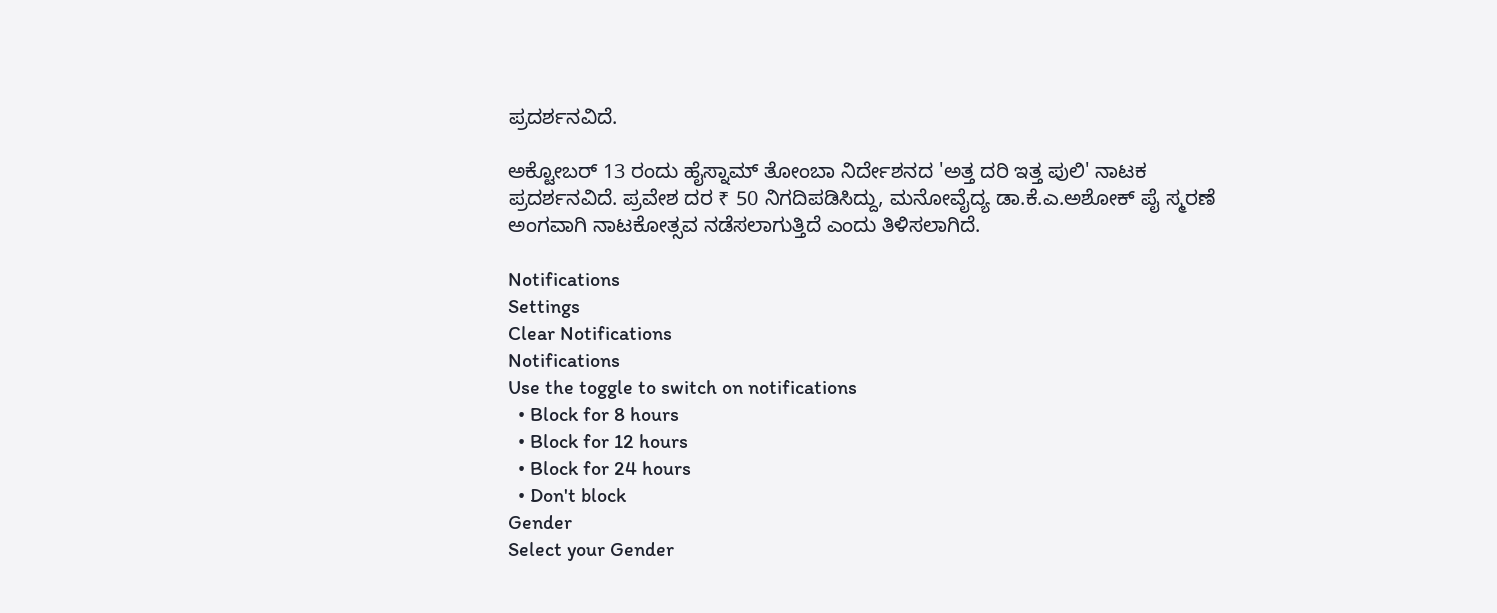ಪ್ರದರ್ಶನವಿದೆ.

ಅಕ್ಟೋಬರ್ 13 ರಂದು ಹೈಸ್ನಾಮ್ ತೋಂಬಾ ನಿರ್ದೇಶನದ 'ಅತ್ತ ದರಿ ಇತ್ತ ಪುಲಿ' ನಾಟಕ ಪ್ರದರ್ಶನವಿದೆ. ಪ್ರವೇಶ ದರ ₹ 50 ನಿಗದಿಪಡಿಸಿದ್ದು, ಮನೋವೈದ್ಯ ಡಾ.ಕೆ.ಎ.ಅಶೋಕ್ ಪೈ ಸ್ಮರಣೆ ಅಂಗವಾಗಿ ನಾಟಕೋತ್ಸವ ನಡೆಸಲಾಗುತ್ತಿದೆ ಎಂದು ತಿಳಿಸಲಾಗಿದೆ.

Notifications
Settings
Clear Notifications
Notifications
Use the toggle to switch on notifications
  • Block for 8 hours
  • Block for 12 hours
  • Block for 24 hours
  • Don't block
Gender
Select your Gender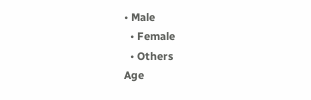• Male
  • Female
  • Others
Age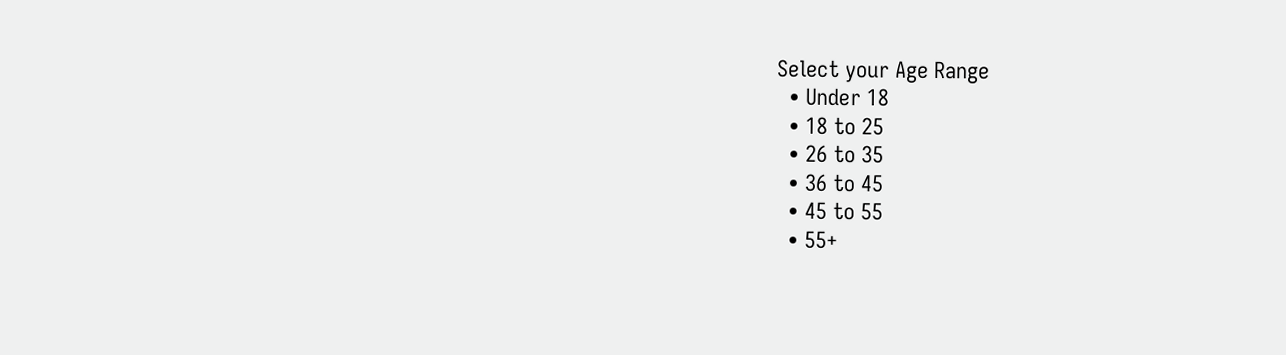Select your Age Range
  • Under 18
  • 18 to 25
  • 26 to 35
  • 36 to 45
  • 45 to 55
  • 55+